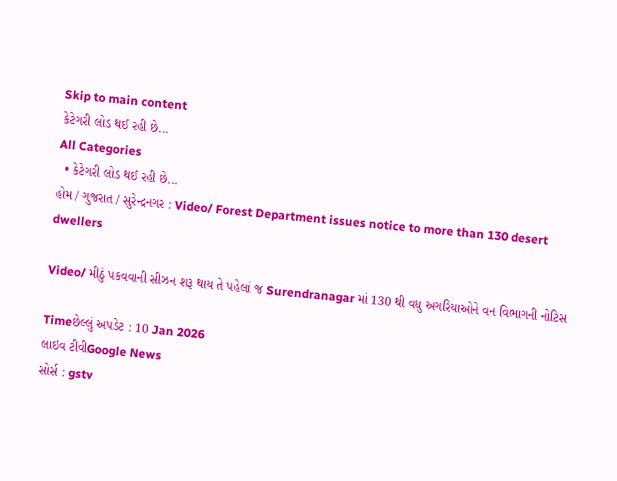Skip to main content
કેટેગરી લોડ થઈ રહી છે...
All Categories
  • કેટેગરી લોડ થઈ રહી છે...
હોમ / ગુજરાત / સુરેન્દ્રનગર : Video/ Forest Department issues notice to more than 130 desert dwellers

Video/ મીઠું પકવવાની સીઝન શરૂ થાય તે પહેલાં જ Surendranagar માં 130 થી વધુ અગરિયાઓને વન વિભાગની નોટિસ

Timeછેલ્લું અપડેટ : 10 Jan 2026
લાઇવ ટીવીGoogle News
સોર્સ : gstv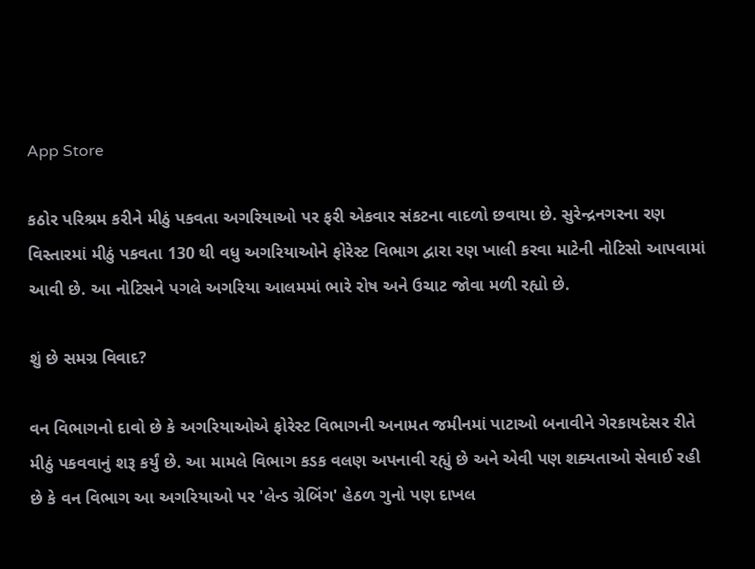App Store

કઠોર પરિશ્રમ કરીને મીઠું પકવતા અગરિયાઓ પર ફરી એકવાર સંકટના વાદળો છવાયા છે. સુરેન્દ્રનગરના રણ વિસ્તારમાં મીઠું પકવતા 130 થી વધુ અગરિયાઓને ફોરેસ્ટ વિભાગ દ્વારા રણ ખાલી કરવા માટેની નોટિસો આપવામાં આવી છે. આ નોટિસને પગલે અગરિયા આલમમાં ભારે રોષ અને ઉચાટ જોવા મળી રહ્યો છે.

શું છે સમગ્ર વિવાદ?

વન વિભાગનો દાવો છે કે અગરિયાઓએ ફોરેસ્ટ વિભાગની અનામત જમીનમાં પાટાઓ બનાવીને ગેરકાયદેસર રીતે મીઠું પકવવાનું શરૂ કર્યું છે. આ મામલે વિભાગ કડક વલણ અપનાવી રહ્યું છે અને એવી પણ શક્યતાઓ સેવાઈ રહી છે કે વન વિભાગ આ અગરિયાઓ પર 'લેન્ડ ગ્રેબિંગ' હેઠળ ગુનો પણ દાખલ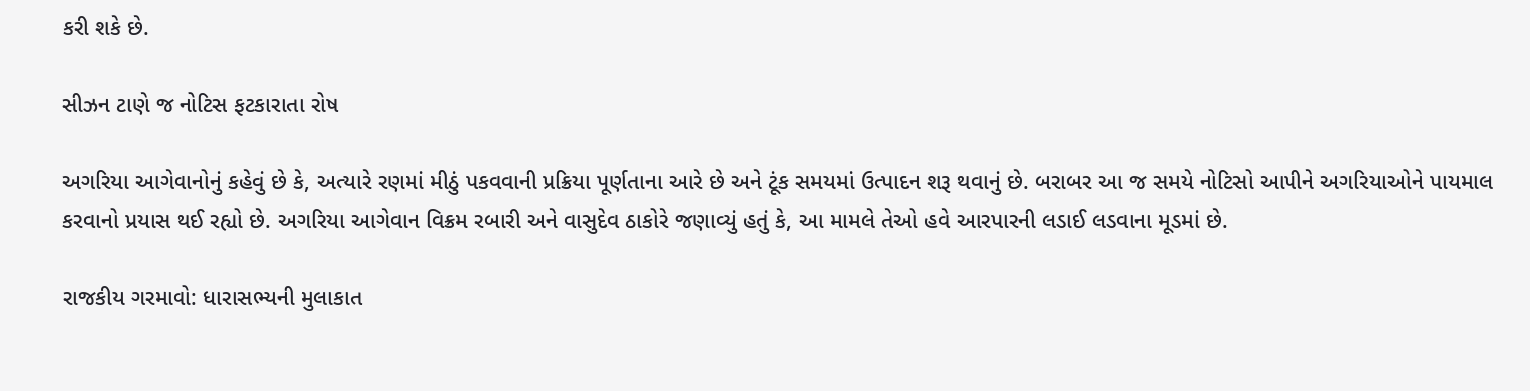કરી શકે છે.

સીઝન ટાણે જ નોટિસ ફટકારાતા રોષ

અગરિયા આગેવાનોનું કહેવું છે કે, અત્યારે રણમાં મીઠું પકવવાની પ્રક્રિયા પૂર્ણતાના આરે છે અને ટૂંક સમયમાં ઉત્પાદન શરૂ થવાનું છે. બરાબર આ જ સમયે નોટિસો આપીને અગરિયાઓને પાયમાલ કરવાનો પ્રયાસ થઈ રહ્યો છે. અગરિયા આગેવાન વિક્રમ રબારી અને વાસુદેવ ઠાકોરે જણાવ્યું હતું કે, આ મામલે તેઓ હવે આરપારની લડાઈ લડવાના મૂડમાં છે.

રાજકીય ગરમાવો: ધારાસભ્યની મુલાકાત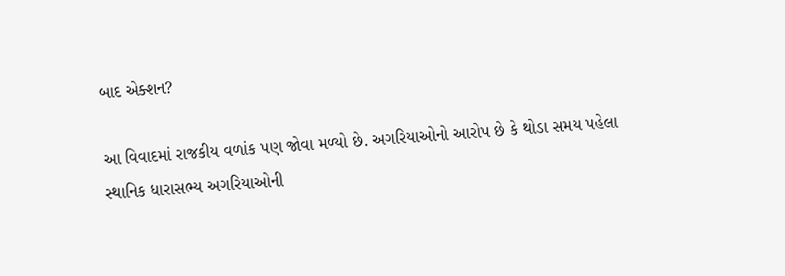બાદ એક્શન?

આ વિવાદમાં રાજકીય વળાંક પણ જોવા મળ્યો છે. અગરિયાઓનો આરોપ છે કે થોડા સમય પહેલા સ્થાનિક ધારાસભ્ય અગરિયાઓની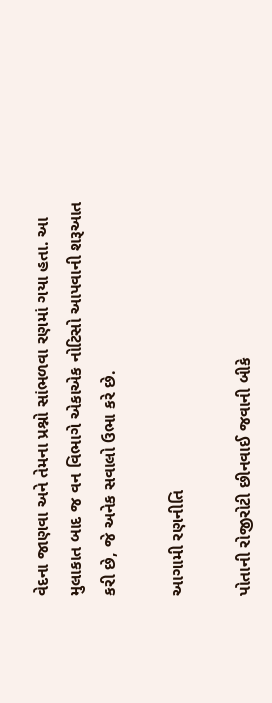વેદના જાણવા અને તેમના પ્રશ્નો સાંભળવા રણમાં ગયા હતા. આ મુલાકાત બાદ જ વન વિભાગે એકાએક નોટિસો આપવાની શરૂઆત કરી છે, જે અનેક સવાલો ઉભા કરે છે.

આગામી રણનીતિ

પોતાની રોજીરોટી છીનવાઈ જવાની બીકે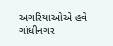અગરિયાઓએ હવે ગાંધીનગર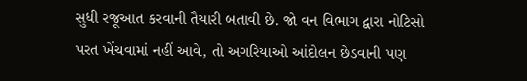સુધી રજૂઆત કરવાની તૈયારી બતાવી છે. જો વન વિભાગ દ્વારા નોટિસો પરત ખેંચવામાં નહીં આવે, તો અગરિયાઓ આંદોલન છેડવાની પણ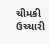ચીમકી ઉચ્ચારી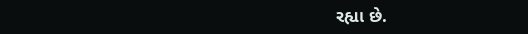રહ્યા છે.